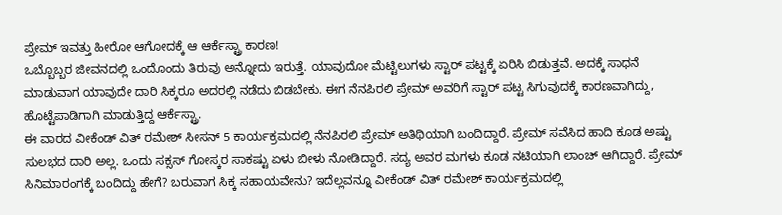ಪ್ರೇಮ್ ಇವತ್ತು ಹೀರೋ ಆಗೋದಕ್ಕೆ ಆ ಆರ್ಕೆಸ್ಟ್ರಾ ಕಾರಣ!
ಒಬ್ಬೊಬ್ಬರ ಜೀವನದಲ್ಲಿ ಒಂದೊಂದು ತಿರುವು ಅನ್ನೋದು ಇರುತ್ತೆ. ಯಾವುದೋ ಮೆಟ್ಟಿಲುಗಳು ಸ್ಟಾರ್ ಪಟ್ಟಕ್ಕೆ ಏರಿಸಿ ಬಿಡುತ್ತವೆ. ಅದಕ್ಕೆ ಸಾಧನೆ ಮಾಡುವಾಗ ಯಾವುದೇ ದಾರಿ ಸಿಕ್ಕರೂ ಅದರಲ್ಲಿ ನಡೆದು ಬಿಡಬೇಕು. ಈಗ ನೆನಪಿರಲಿ ಪ್ರೇಮ್ ಅವರಿಗೆ ಸ್ಟಾರ್ ಪಟ್ಟ ಸಿಗುವುದಕ್ಕೆ ಕಾರಣವಾಗಿದ್ದು, ಹೊಟ್ಟೆಪಾಡಿಗಾಗಿ ಮಾಡುತ್ತಿದ್ದ ಆರ್ಕೆಸ್ಟ್ರಾ.
ಈ ವಾರದ ವೀಕೆಂಡ್ ವಿತ್ ರಮೇಶ್ ಸೀಸನ್ 5 ಕಾರ್ಯಕ್ರಮದಲ್ಲಿ ನೆನಪಿರಲಿ ಪ್ರೇಮ್ ಅತಿಥಿಯಾಗಿ ಬಂದಿದ್ದಾರೆ. ಪ್ರೇಮ್ ಸವೆಸಿದ ಹಾದಿ ಕೂಡ ಅಷ್ಟು ಸುಲಭದ ದಾರಿ ಅಲ್ಲ. ಒಂದು ಸಕ್ಸಸ್ ಗೋಸ್ಕರ ಸಾಕಷ್ಟು ಏಳು ಬೀಳು ನೋಡಿದ್ದಾರೆ. ಸದ್ಯ ಅವರ ಮಗಳು ಕೂಡ ನಟಿಯಾಗಿ ಲಾಂಚ್ ಆಗಿದ್ದಾರೆ. ಪ್ರೇಮ್ ಸಿನಿಮಾರಂಗಕ್ಕೆ ಬಂದಿದ್ದು ಹೇಗೆ? ಬರುವಾಗ ಸಿಕ್ಕ ಸಹಾಯವೇನು? ಇದೆಲ್ಲವನ್ನೂ ವೀಕೆಂಡ್ ವಿತ್ ರಮೇಶ್ ಕಾರ್ಯಕ್ರಮದಲ್ಲಿ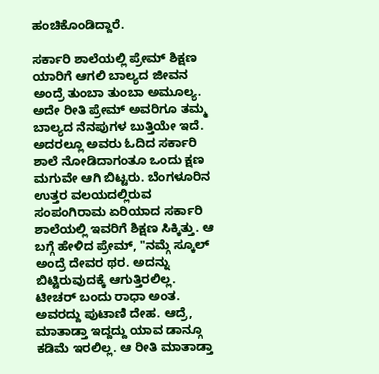ಹಂಚಿಕೊಂಡಿದ್ದಾರೆ.

ಸರ್ಕಾರಿ ಶಾಲೆಯಲ್ಲಿ ಪ್ರೇಮ್ ಶಿಕ್ಷಣ
ಯಾರಿಗೆ ಆಗಲಿ ಬಾಲ್ಯದ ಜೀವನ ಅಂದ್ರೆ ತುಂಬಾ ತುಂಬಾ ಅಮೂಲ್ಯ. ಅದೇ ರೀತಿ ಪ್ರೇಮ್ ಅವರಿಗೂ ತಮ್ಮ ಬಾಲ್ಯದ ನೆನಪುಗಳ ಬುತ್ತಿಯೇ ಇದೆ. ಅದರಲ್ಲೂ ಅವರು ಓದಿದ ಸರ್ಕಾರಿ ಶಾಲೆ ನೋಡಿದಾಗಂತೂ ಒಂದು ಕ್ಷಣ ಮಗುವೇ ಆಗಿ ಬಿಟ್ಟರು. ಬೆಂಗಳೂರಿನ ಉತ್ತರ ವಲಯದಲ್ಲಿರುವ ಸಂಪಂಗಿರಾಮ ಏರಿಯಾದ ಸರ್ಕಾರಿ ಶಾಲೆಯಲ್ಲಿ ಇವರಿಗೆ ಶಿಕ್ಷಣ ಸಿಕ್ಕಿತ್ತು. ಆ ಬಗ್ಗೆ ಹೇಳಿದ ಪ್ರೇಮ್, "ನಮ್ಗೆ ಸ್ಕೂಲ್ ಅಂದ್ರೆ ದೇವರ ಥರ. ಅದನ್ನು ಬಿಟ್ಟಿರುವುದಕ್ಕೆ ಆಗುತ್ತಿರಲಿಲ್ಲ. ಟೀಚರ್ ಬಂದು ರಾಧಾ ಅಂತ. ಅವರದ್ದು ಪುಟಾಣಿ ದೇಹ. ಆದ್ರೆ, ಮಾತಾಡ್ತಾ ಇದ್ದದ್ದು ಯಾವ ಡಾನ್ಗೂ ಕಡಿಮೆ ಇರಲಿಲ್ಲ. ಆ ರೀತಿ ಮಾತಾಡ್ತಾ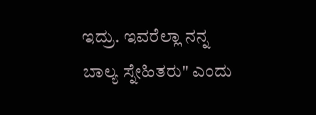ಇದ್ರು. ಇವರೆಲ್ಲಾ ನನ್ನ ಬಾಲ್ಯ ಸ್ನೇಹಿತರು" ಎಂದು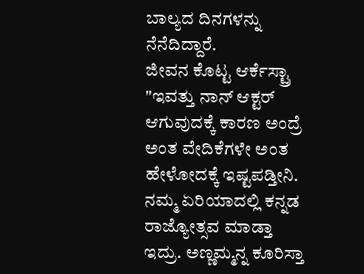ಬಾಲ್ಯದ ದಿನಗಳನ್ನು ನೆನೆದಿದ್ದಾರೆ.
ಜೀವನ ಕೊಟ್ಟ ಆರ್ಕೆಸ್ಟ್ರಾ
"ಇವತ್ತು ನಾನ್ ಆಕ್ಟರ್ ಆಗುವುದಕ್ಕೆ ಕಾರಣ ಅಂದ್ರೆ ಅಂತ ವೇದಿಕೆಗಳೇ ಅಂತ ಹೇಳೋದಕ್ಕೆ ಇಷ್ಟಪಡ್ತೀನಿ. ನಮ್ಮ ಏರಿಯಾದಲ್ಲಿ ಕನ್ನಡ ರಾಜ್ಯೋತ್ಸವ ಮಾಡ್ತಾ ಇದ್ರು. ಅಣ್ಣಮ್ಮನ್ನ ಕೂರಿಸ್ತಾ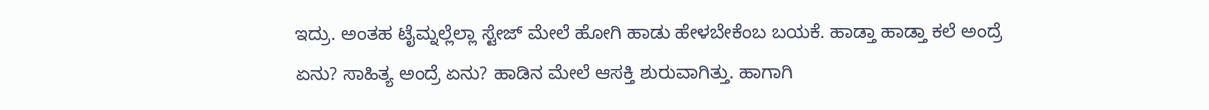ಇದ್ರು. ಅಂತಹ ಟೈಮ್ನಲ್ಲೆಲ್ಲಾ ಸ್ಟೇಜ್ ಮೇಲೆ ಹೋಗಿ ಹಾಡು ಹೇಳಬೇಕೆಂಬ ಬಯಕೆ. ಹಾಡ್ತಾ ಹಾಡ್ತಾ ಕಲೆ ಅಂದ್ರೆ ಏನು? ಸಾಹಿತ್ಯ ಅಂದ್ರೆ ಏನು? ಹಾಡಿನ ಮೇಲೆ ಆಸಕ್ತಿ ಶುರುವಾಗಿತ್ತು. ಹಾಗಾಗಿ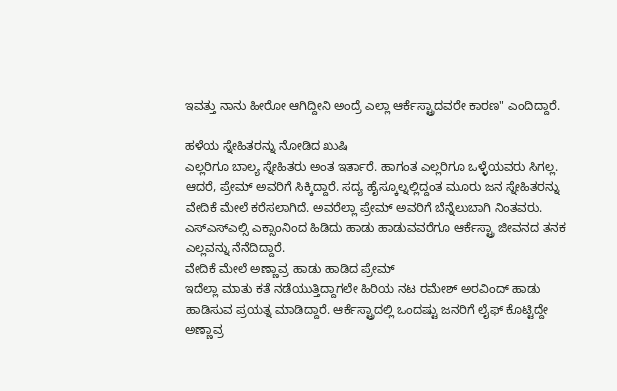ಇವತ್ತು ನಾನು ಹೀರೋ ಆಗಿದ್ದೀನಿ ಅಂದ್ರೆ ಎಲ್ಲಾ ಆರ್ಕೆಸ್ಟ್ರಾದವರೇ ಕಾರಣ" ಎಂದಿದ್ದಾರೆ.

ಹಳೆಯ ಸ್ನೇಹಿತರನ್ನು ನೋಡಿದ ಖುಷಿ
ಎಲ್ಲರಿಗೂ ಬಾಲ್ಯ ಸ್ನೇಹಿತರು ಅಂತ ಇರ್ತಾರೆ. ಹಾಗಂತ ಎಲ್ಲರಿಗೂ ಒಳ್ಳೆಯವರು ಸಿಗಲ್ಲ. ಆದರೆ, ಪ್ರೇಮ್ ಅವರಿಗೆ ಸಿಕ್ಕಿದ್ದಾರೆ. ಸದ್ಯ ಹೈಸ್ಕೂಲ್ನಲ್ಲಿದ್ದಂತ ಮೂರು ಜನ ಸ್ನೇಹಿತರನ್ನು ವೇದಿಕೆ ಮೇಲೆ ಕರೆಸಲಾಗಿದೆ. ಅವರೆಲ್ಲಾ ಪ್ರೇಮ್ ಅವರಿಗೆ ಬೆನ್ನೆಲುಬಾಗಿ ನಿಂತವರು. ಎಸ್ಎಸ್ಎಲ್ಸಿ ಎಕ್ಸಾಂನಿಂದ ಹಿಡಿದು ಹಾಡು ಹಾಡುವವರೆಗೂ ಆರ್ಕೆಸ್ಟ್ರಾ ಜೀವನದ ತನಕ ಎಲ್ಲವನ್ನು ನೆನೆದಿದ್ದಾರೆ.
ವೇದಿಕೆ ಮೇಲೆ ಅಣ್ಣಾವ್ರ ಹಾಡು ಹಾಡಿದ ಪ್ರೇಮ್
ಇದೆಲ್ಲಾ ಮಾತು ಕತೆ ನಡೆಯುತ್ತಿದ್ದಾಗಲೇ ಹಿರಿಯ ನಟ ರಮೇಶ್ ಅರವಿಂದ್ ಹಾಡು ಹಾಡಿಸುವ ಪ್ರಯತ್ನ ಮಾಡಿದ್ದಾರೆ. ಆರ್ಕೆಸ್ಟ್ರಾದಲ್ಲಿ ಒಂದಷ್ಟು ಜನರಿಗೆ ಲೈಫ್ ಕೊಟ್ಟಿದ್ದೇ ಅಣ್ಣಾವ್ರ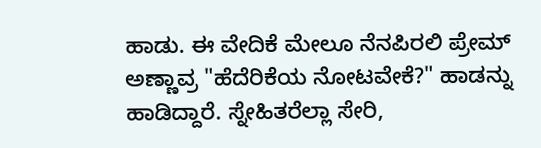ಹಾಡು. ಈ ವೇದಿಕೆ ಮೇಲೂ ನೆನಪಿರಲಿ ಪ್ರೇಮ್ ಅಣ್ಣಾವ್ರ "ಹೆದೆರಿಕೆಯ ನೋಟವೇಕೆ?" ಹಾಡನ್ನು ಹಾಡಿದ್ದಾರೆ. ಸ್ನೇಹಿತರೆಲ್ಲಾ ಸೇರಿ,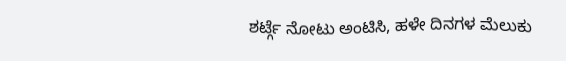ಶರ್ಟ್ಗೆ ನೋಟು ಅಂಟಿಸಿ, ಹಳೇ ದಿನಗಳ ಮೆಲುಕು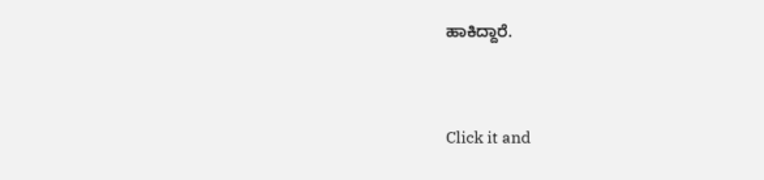ಹಾಕಿದ್ದಾರೆ.


Click it and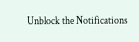Unblock the Notifications